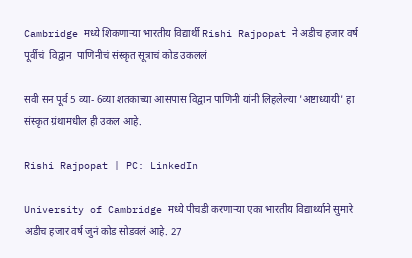Cambridge मध्ये शिकणार्‍या भारतीय विद्यार्थी Rishi Rajpopat ने अडीच हजार वर्ष पूर्वीचं  विद्वान  पाणिनीचं संस्कृत सूत्राचं कोड उकललं

सवी सन पूर्व 5 व्या- 6व्या शतकाच्या आसपास विद्वान पाणिनी यांनी लिहलेल्या 'अष्टाध्यायी' हा संस्कृत ग्रंथामधील ही उकल आहे.

Rishi Rajpopat | PC: LinkedIn

University of Cambridge मध्ये पीचडी करणार्‍या एका भारतीय विद्यार्थ्याने सुमारे अडीच हजार वर्ष जुनं कोड सोडवलं आहे. 27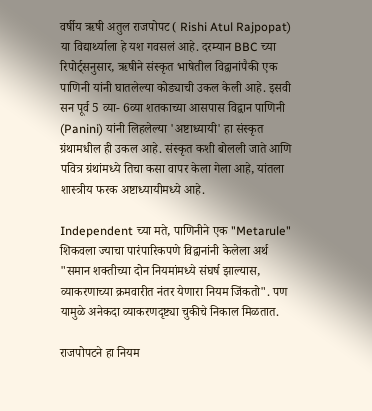वर्षीय ऋषी अतुल राजपोपट ( Rishi Atul Rajpopat) या विद्यार्थ्याला हे यश गवसलं आहे. दरम्यान BBC च्या रिपोर्ट्सनुसार, ऋषीने संस्कृत भाषेतील विद्वानांपैकी एक पाणिनी यांनी घातलेल्या कोड्याची उकल केली आहे. इसवी सन पूर्व 5 व्या- 6व्या शतकाच्या आसपास विद्वान पाणिनी (Panini) यांनी लिहलेल्या 'अष्टाध्यायी' हा संस्कृत ग्रंथामधील ही उकल आहे. संस्कृत कशी बोलली जाते आणि पवित्र ग्रंथांमध्ये तिचा कसा वापर केला गेला आहे, यांतला शास्त्रीय फरक अष्टाध्यायीमध्ये आहे.

Independent च्या मते, पाणिनीने एक "Metarule" शिकवला ज्याचा पारंपारिकपणे विद्वानांनी केलेला अर्थ "समान शक्तीच्या दोन नियमांमध्ये संघर्ष झाल्यास, व्याकरणाच्या क्रमवारीत नंतर येणारा नियम जिंकतो". पण यामुळे अनेकदा व्याकरणदृष्ट्या चुकीचे निकाल मिळतात.

राजपोपटने हा नियम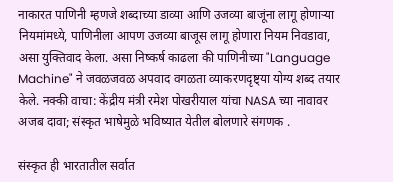नाकारत पाणिनी म्हणजे शब्दाच्या डाव्या आणि उजव्या बाजूंना लागू होणार्‍या नियमांमध्ये, पाणिनीला आपण उजव्या बाजूस लागू होणारा नियम निवडावा, असा युक्तिवाद केला. असा निष्कर्ष काढला की पाणिनीच्या "Language Machine" ने जवळजवळ अपवाद वगळता व्याकरणदृष्ट्या योग्य शब्द तयार केले. नक्की वाचा: केंद्रीय मंत्री रमेश पोखरीयाल यांचा NASA च्या नावावर अजब दावा; संस्कृत भाषेमुळे भविष्यात येतील बोलणारे संगणक .

संस्कृत ही भारतातील सर्वात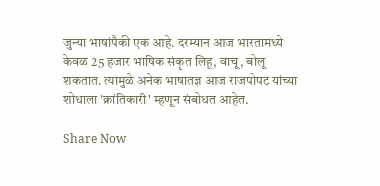जुन्या भाषांपैकी एक आहे. दरम्यान आज भारतामध्ये केवळ 25 हजार भाषिक संकृत लिहू, वाचू, बोलू शकतात. त्यामुळे अनेक भाषातज्ञ आज राजपोपट यांच्या शोधाला 'क्रांतिकारी' म्हणून संबोधत आहेत.

Share Now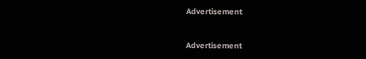Advertisement


Advertisement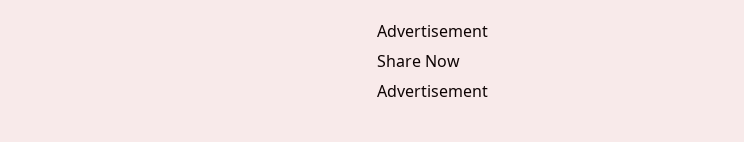Advertisement
Share Now
Advertisement